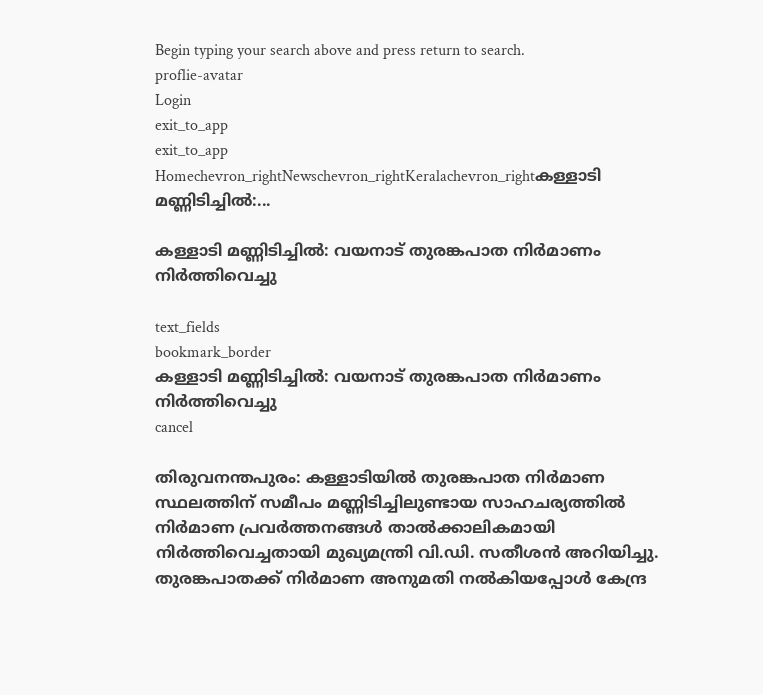Begin typing your search above and press return to search.
proflie-avatar
Login
exit_to_app
exit_to_app
Homechevron_rightNewschevron_rightKeralachevron_rightകള്ളാടി മണ്ണിടിച്ചിൽ:...

കള്ളാടി മണ്ണിടിച്ചിൽ: വയനാട് തുരങ്കപാത നിർമാണം നിർത്തിവെച്ചു

text_fields
bookmark_border
കള്ളാടി മണ്ണിടിച്ചിൽ: വയനാട് തുരങ്കപാത നിർമാണം നിർത്തിവെച്ചു
cancel

തിരുവനന്തപുരം: കള്ളാടിയിൽ തുരങ്കപാത നിർമാണ സ്ഥലത്തിന് സമീപം മണ്ണിടിച്ചിലുണ്ടായ സാഹചര്യത്തിൽ നിർമാണ പ്രവർത്തനങ്ങൾ താൽക്കാലികമായി നിർത്തിവെച്ചതായി മുഖ്യമന്ത്രി വി.ഡി. സതീശൻ അറിയിച്ചു. തുരങ്കപാതക്ക് നിർമാണ അനുമതി നൽകിയപ്പോൾ കേന്ദ്ര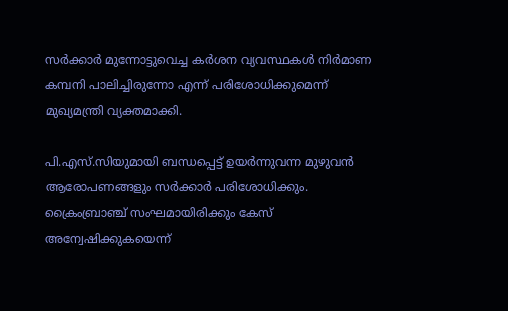സർക്കാർ മുന്നോട്ടുവെച്ച കർശന വ്യവസ്ഥകൾ നിർമാണ കമ്പനി പാലിച്ചിരുന്നോ എന്ന് പരിശോധിക്കുമെന്ന് മുഖ്യമന്ത്രി വ്യക്തമാക്കി.

പി.എസ്.സിയുമായി ബന്ധപ്പെട്ട് ഉയർന്നുവന്ന മുഴുവൻ ആരോപണങ്ങളും സർക്കാർ പരിശോധിക്കും. ക്രൈംബ്രാഞ്ച് സംഘമായിരിക്കും കേസ് അന്വേഷിക്കുകയെന്ന്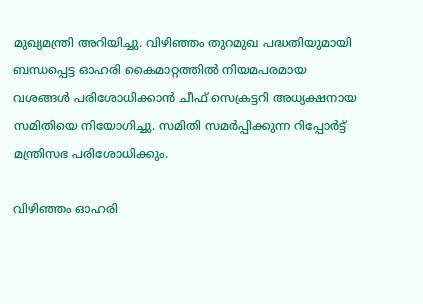മുഖ്യമന്ത്രി അറിയിച്ചു. വിഴിഞ്ഞം തുറമുഖ പദ്ധതിയുമായി ബന്ധപ്പെട്ട ഓഹരി കൈമാറ്റത്തിൽ നിയമപരമായ വശങ്ങൾ പരിശോധിക്കാൻ ചീഫ് സെക്രട്ടറി അധ്യക്ഷനായ സമിതിയെ നിയോഗിച്ചു. സമിതി സമർപ്പിക്കുന്ന റിപ്പോർട്ട് മന്ത്രിസഭ പരിശോധിക്കും.

വിഴിഞ്ഞം ഓഹരി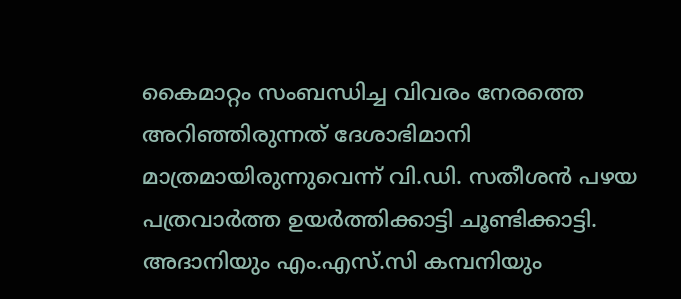കൈമാറ്റം സംബന്ധിച്ച വിവരം നേരത്തെ അറിഞ്ഞിരുന്നത് ദേശാഭിമാനി മാത്രമായിരുന്നുവെന്ന് വി.ഡി. സതീശൻ പഴയ പത്രവാർത്ത ഉയർത്തിക്കാട്ടി ചൂണ്ടിക്കാട്ടി. അദാനിയും എം.എസ്.സി കമ്പനിയും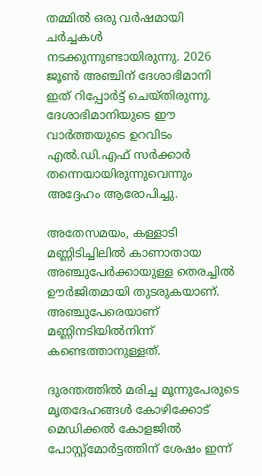തമ്മിൽ ഒരു വർഷമായി ചർച്ചകൾ നടക്കുന്നുണ്ടായിരുന്നു. 2026 ജൂൺ അഞ്ചിന് ദേശാഭിമാനി ഇത് റിപ്പോർട്ട് ചെയ്തിരുന്നു. ദേശാഭിമാനിയുടെ ഈ വാർത്തയുടെ ഉറവിടം എൽ.ഡി.എഫ് സർക്കാർ തന്നെയായിരുന്നുവെന്നും അദ്ദേഹം ആരോപിച്ചു.

അതേസമയം, കള്ളാടി മണ്ണിടിച്ചിലിൽ കാണാതായ അഞ്ചുപേർക്കായുള്ള തെരച്ചിൽ ഊർജിതമായി തുടരുകയാണ്. അഞ്ചുപേരെയാണ് മണ്ണിനടിയിൽനിന്ന് കണ്ടെത്താനുള്ളത്.

ദുരന്തത്തിൽ മരിച്ച മൂന്നുപേരുടെ മൃതദേഹങ്ങൾ കോഴിക്കോട് മെഡിക്കൽ കോളജിൽ പോസ്റ്റ്‌മോർട്ടത്തിന് ശേഷം ഇന്ന്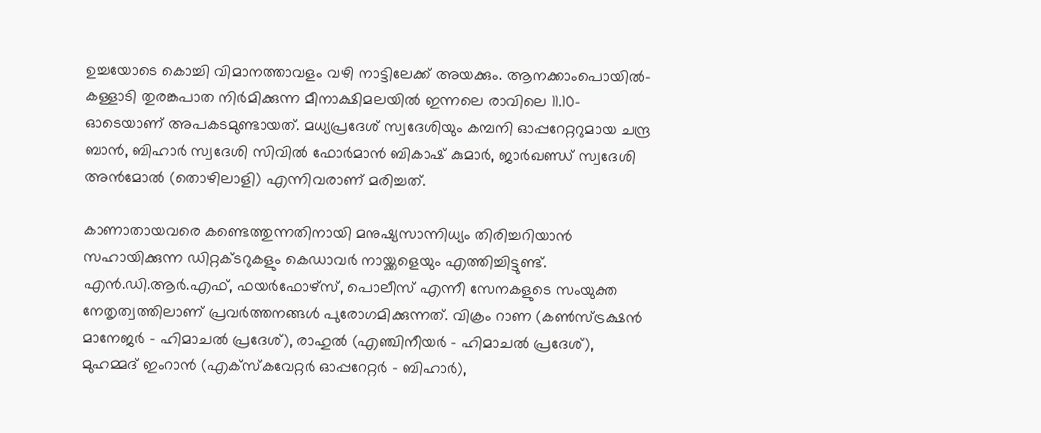ഉച്ചയോടെ കൊച്ചി വിമാനത്താവളം വഴി നാട്ടിലേക്ക് അയക്കും. ആനക്കാംപൊയിൽ-കള്ളാടി തുരങ്കപാത നിർമിക്കുന്ന മീനാക്ഷിമലയിൽ ഇന്നലെ രാവിലെ 11.10-ഓടെയാണ് അപകടമുണ്ടായത്. മധ്യപ്രദേശ് സ്വദേശിയും കമ്പനി ഓപ്പറേറ്ററുമായ ചന്ദ്ര ബാൻ, ബിഹാർ സ്വദേശി സിവിൽ ഫോർമാൻ ബികാഷ് കുമാർ, ജാർഖണ്ഡ് സ്വദേശി അൻമോൽ (തൊഴിലാളി) എന്നിവരാണ് മരിച്ചത്.

കാണാതായവരെ കണ്ടെത്തുന്നതിനായി മനുഷ്യസാന്നിധ്യം തിരിച്ചറിയാൻ സഹായിക്കുന്ന ഡിറ്റക്ടറുകളും കെഡാവർ നായ്ക്കളെയും എത്തിച്ചിട്ടുണ്ട്. എൻ.ഡി.ആർ.എഫ്, ഫയർഫോഴ്സ്, പൊലീസ് എന്നീ സേനകളുടെ സംയുക്ത നേതൃത്വത്തിലാണ് പ്രവർത്തനങ്ങൾ പുരോഗമിക്കുന്നത്. വിക്രം റാണ (കൺസ്ട്രക്ഷൻ മാനേജർ - ഹിമാചൽ പ്രദേശ്), രാഹുൽ (എഞ്ചിനീയർ - ഹിമാചൽ പ്രദേശ്), മുഹമ്മദ് ഇംറാൻ (എക്സ്കവേറ്റർ ഓപ്പറേറ്റർ - ബിഹാർ),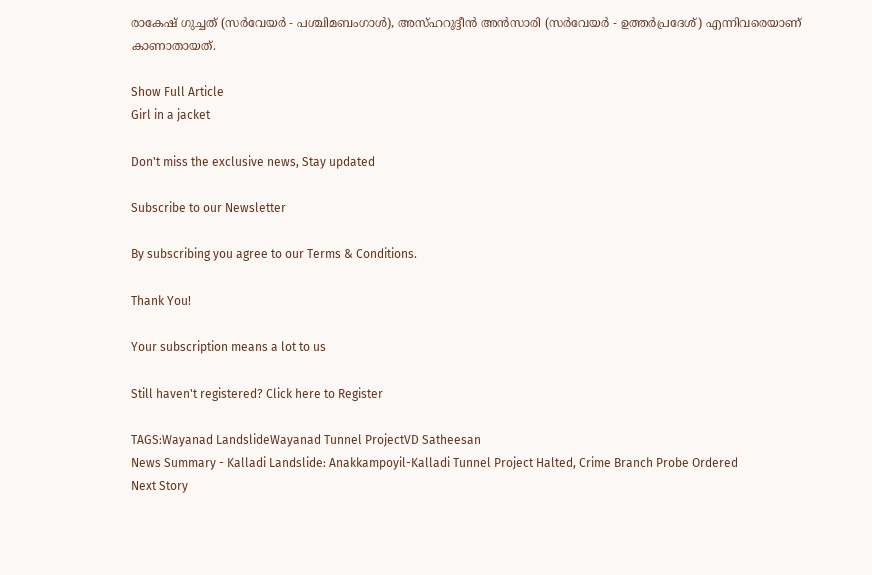രാകേഷ് ഗുച്ചത് (സർവേയർ - പശ്ചിമബംഗാൾ), അസ്ഹറുദ്ദീൻ അൻസാരി (സർവേയർ - ഉത്തർപ്രദേശ്) എന്നിവരെയാണ് കാണാതായത്.

Show Full Article
Girl in a jacket

Don't miss the exclusive news, Stay updated

Subscribe to our Newsletter

By subscribing you agree to our Terms & Conditions.

Thank You!

Your subscription means a lot to us

Still haven't registered? Click here to Register

TAGS:Wayanad LandslideWayanad Tunnel ProjectVD Satheesan
News Summary - Kalladi Landslide: Anakkampoyil-Kalladi Tunnel Project Halted, Crime Branch Probe Ordered
Next Story